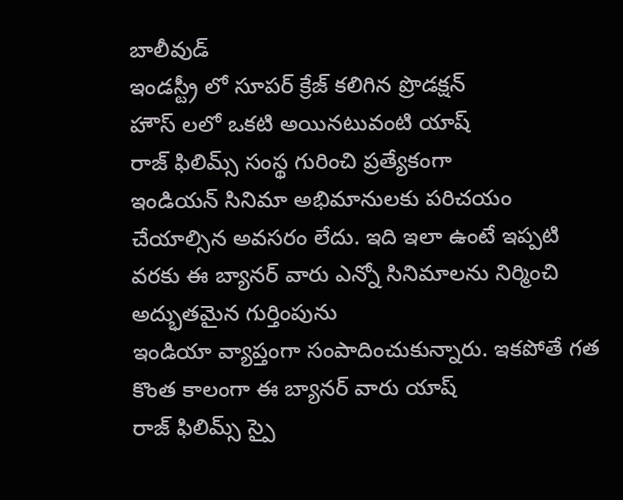బాలీవుడ్
ఇండస్ట్రీ లో సూపర్ క్రేజ్ కలిగిన ప్రొడక్షన్
హౌస్ లలో ఒకటి అయినటువంటి యాష్
రాజ్ ఫిలిమ్స్ సంస్థ గురించి ప్రత్యేకంగా
ఇండియన్ సినిమా అభిమానులకు పరిచయం చేయాల్సిన అవసరం లేదు. ఇది ఇలా ఉంటే ఇప్పటి వరకు ఈ బ్యానర్ వారు ఎన్నో సినిమాలను నిర్మించి అద్భుతమైన గుర్తింపును
ఇండియా వ్యాప్తంగా సంపాదించుకున్నారు. ఇకపోతే గత కొంత కాలంగా ఈ బ్యానర్ వారు యాష్
రాజ్ ఫిలిమ్స్ స్పై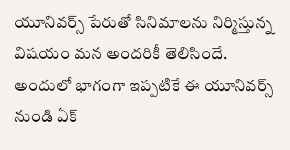యూనివర్స్ పేరుతో సినిమాలను నిర్మిస్తున్న విషయం మన అందరికీ తెలిసిందే.
అందులో భాగంగా ఇప్పటికే ఈ యూనివర్స్ నుండి ఏక్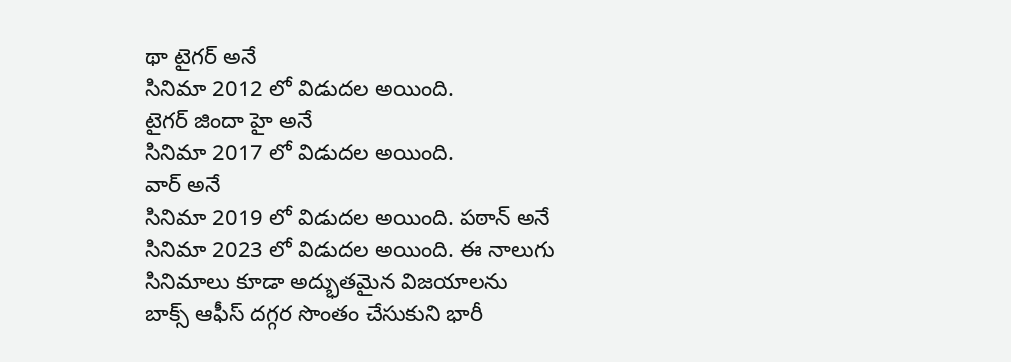థా టైగర్ అనే
సినిమా 2012 లో విడుదల అయింది.
టైగర్ జిందా హై అనే
సినిమా 2017 లో విడుదల అయింది.
వార్ అనే
సినిమా 2019 లో విడుదల అయింది. పఠాన్ అనే
సినిమా 2023 లో విడుదల అయింది. ఈ నాలుగు సినిమాలు కూడా అద్భుతమైన విజయాలను
బాక్స్ ఆఫీస్ దగ్గర సొంతం చేసుకుని భారీ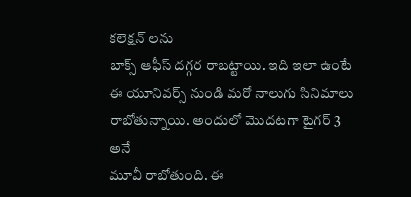కలెక్షన్ లను
బాక్స్ ఆఫీస్ దగ్గర రాబట్టాయి. ఇది ఇలా ఉంటే ఈ యూనివర్స్ నుండి మరో నాలుగు సినిమాలు రాబోతున్నాయి. అందులో మొదటగా టైగర్ 3 అనే
మూవీ రాబోతుంది. ఈ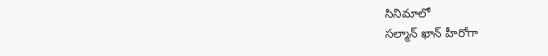సినిమాలో
సల్మాన్ ఖాన్ హీరోగా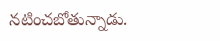నటించబోతున్నాడు.